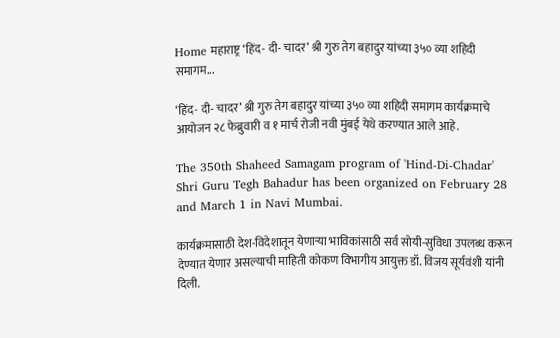Home महाराष्ट्र ‘हिंद- दी- चादर’ श्री गुरु तेग बहादुर यांच्या ३५० व्या शहिदी समागम...

‘हिंद- दी- चादर’ श्री गुरु तेग बहादुर यांच्या ३५० व्या शहिदी समागम कार्यक्रमाचे आयोजन २८ फेब्रुवारी व १ मार्च रोजी नवी मुंबई येथे करण्यात आले आहे.

The 350th Shaheed Samagam program of 'Hind-Di-Chadar' Shri Guru Tegh Bahadur has been organized on February 28 and March 1 in Navi Mumbai.

कार्यक्रमासाठी देश-विदेशातून येणाऱ्या भाविकांसाठी सर्व सोयी-सुविधा उपलब्ध करून देण्यात येणार असल्याची माहिती कोकण विभागीय आयुक्त डॉ. विजय सूर्यवंशी यांनी दिली.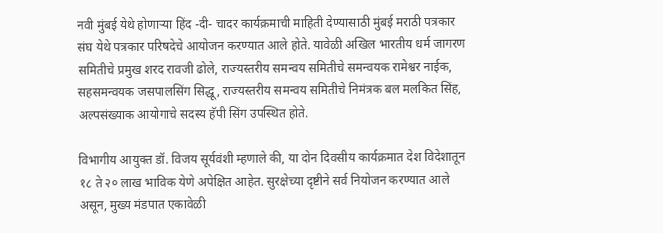नवी मुंबई येथे होणाऱ्या हिंद -दी- चादर कार्यक्रमाची माहिती देण्यासाठी मुंबई मराठी पत्रकार संघ येथे पत्रकार परिषदेचे आयोजन करण्यात आले होते. यावेळी अखिल भारतीय धर्म जागरण समितीचे प्रमुख शरद रावजी ढोले, राज्यस्तरीय समन्वय समितीचे समन्वयक रामेश्वर नाईक, सहसमन्वयक जसपालसिंग सिद्धू, राज्यस्तरीय समन्वय समितीचे निमंत्रक बल मलकित सिंह, अल्पसंख्याक आयोगाचे सदस्य हॅपी सिंग उपस्थित होते.

विभागीय आयुक्त डॉ. विजय सूर्यवंशी म्हणाले की, या दोन दिवसीय कार्यक्रमात देश विदेशातून १८ ते २० लाख भाविक येणे अपेक्षित आहेत. सुरक्षेच्या दृष्टीने सर्व नियोजन करण्यात आले असून, मुख्य मंडपात एकावेळी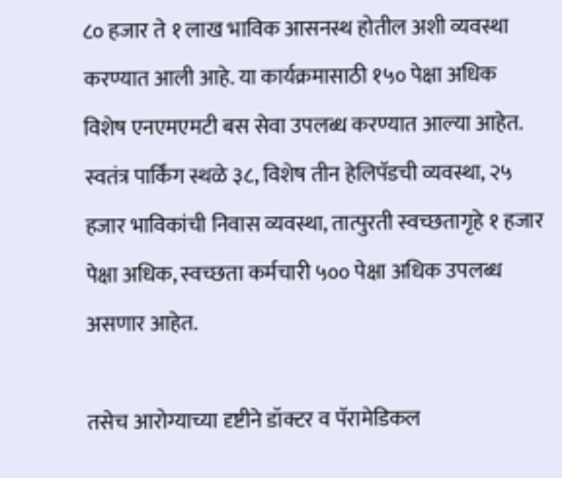८० हजार ते १ लाख भाविक आसनस्थ होतील अशी व्यवस्था करण्यात आली आहे. या कार्यक्रमासाठी १५० पेक्षा अधिक विशेष एनएमएमटी बस सेवा उपलब्ध करण्यात आल्या आहेत. स्वतंत्र पार्किंग स्थळे ३८, विशेष तीन हेलिपॅडची व्यवस्था, २५ हजार भाविकांची निवास व्यवस्था, तात्पुरती स्वच्छतागृहे १ हजार पेक्षा अधिक, स्वच्छता कर्मचारी ५०० पेक्षा अधिक उपलब्ध असणार आहेत.

तसेच आरोग्याच्या दृष्टीने डॉक्टर व पॅरामेडिकल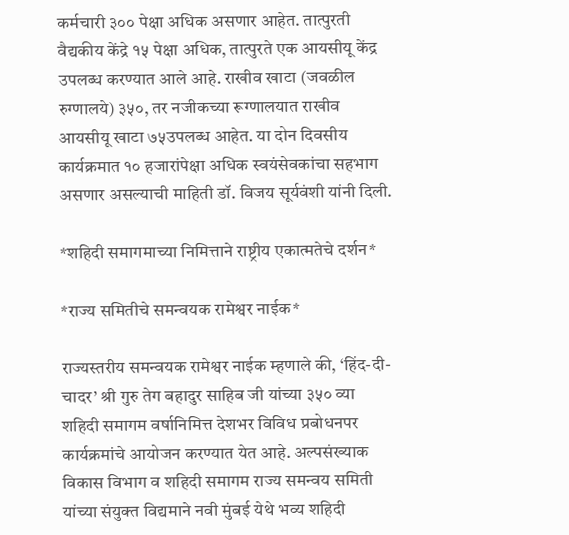कर्मचारी ३०० पेक्षा अधिक असणार आहेत. तात्पुरती वैद्यकीय केंद्रे १५ पेक्षा अधिक, तात्पुरते एक आयसीयू केंद्र उपलब्ध करण्यात आले आहे. राखीव खाटा (जवळील रुग्णालये) ३५०, तर नजीकच्या रूग्णालयात राखीव आयसीयू खाटा ७५उपलब्ध आहेत. या दोन दिवसीय कार्यक्रमात १० हजारांपेक्षा अधिक स्वयंसेवकांचा सहभाग असणार असल्याची माहिती डॉ. विजय सूर्यवंशी यांनी दिली.

*शहिदी समागमाच्या निमित्ताने राष्ट्रीय एकात्मतेचे दर्शन*

*राज्य समितीचे समन्वयक रामेश्वर नाईक*

राज्यस्तरीय समन्वयक रामेश्वर नाईक म्हणाले की, ‘हिंद-दी-चादर’ श्री गुरु तेग बहादुर साहिब जी यांच्या ३५० व्या शहिदी समागम वर्षानिमित्त देशभर विविध प्रबोधनपर कार्यक्रमांचे आयोजन करण्यात येत आहे. अल्पसंख्याक विकास विभाग व शहिदी समागम राज्य समन्वय समिती यांच्या संयुक्त विद्यमाने नवी मुंबई येथे भव्य शहिदी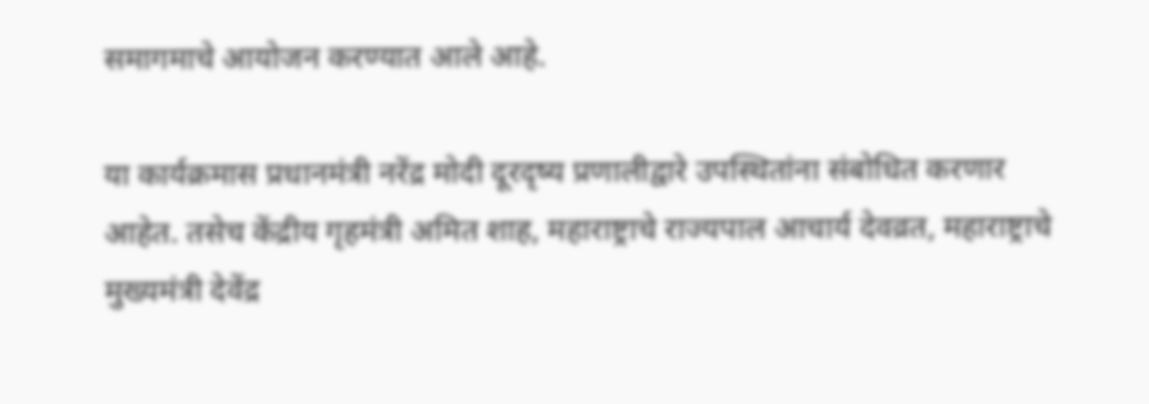समागमाचे आयोजन करण्यात आले आहे.

या कार्यक्रमास प्रधानमंत्री नरेंद्र मोदी दूरदृष्य प्रणालीद्वारे उपस्थितांना संबोधित करणार आहेत. तसेच केंद्रीय गृहमंत्री अमित शाह, महाराष्ट्राचे राज्यपाल आचार्य देवव्रत, महाराष्ट्राचे मुख्यमंत्री देवेंद्र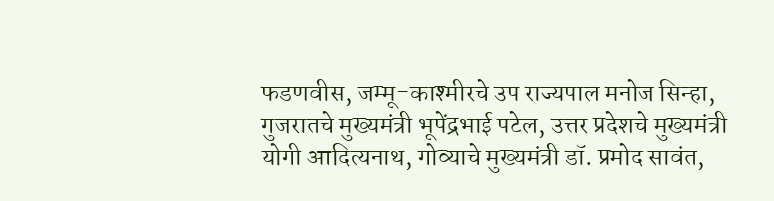फडणवीस, जम्मू-काश्मीरचे उप राज्यपाल मनोज सिन्हा, गुजरातचे मुख्यमंत्री भूपेंद्रभाई पटेल, उत्तर प्रदेशचे मुख्यमंत्री योगी आदित्यनाथ, गोव्याचे मुख्यमंत्री डॉ. प्रमोद सावंत,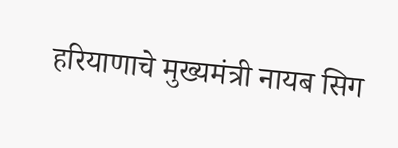हरियाणाचे मुख्यमंत्री नायब सिग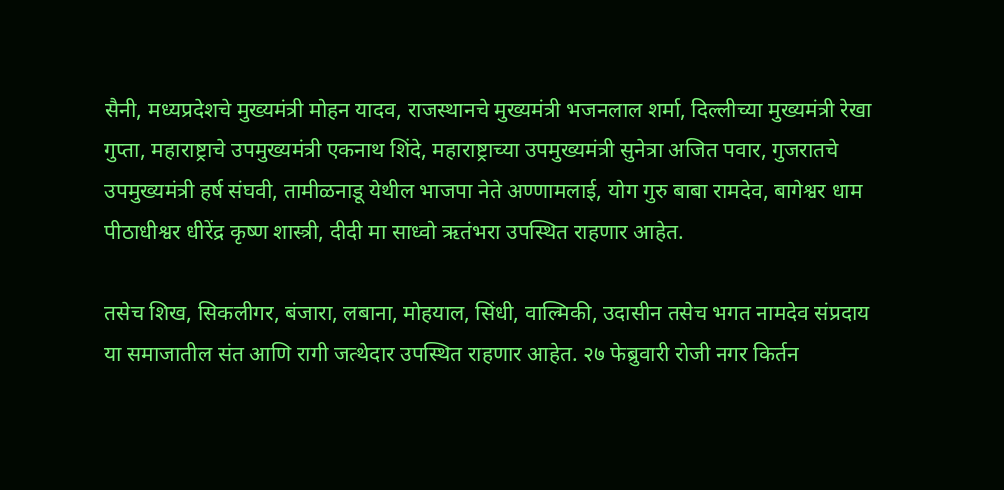सैनी, मध्यप्रदेशचे मुख्यमंत्री मोहन यादव, राजस्थानचे मुख्यमंत्री भजनलाल शर्मा, दिल्लीच्या मुख्यमंत्री रेखा गुप्ता, महाराष्ट्राचे उपमुख्यमंत्री एकनाथ शिंदे, महाराष्ट्राच्या उपमुख्यमंत्री सुनेत्रा अजित पवार, गुजरातचे उपमुख्यमंत्री हर्ष संघवी, तामीळनाडू येथील भाजपा नेते अण्णामलाई, योग गुरु बाबा रामदेव, बागेश्वर धाम पीठाधीश्वर धीरेंद्र कृष्ण शास्त्री, दीदी मा साध्वो ऋतंभरा उपस्थित राहणार आहेत.

तसेच शिख, सिकलीगर, बंजारा, लबाना, मोहयाल, सिंधी, वाल्मिकी, उदासीन तसेच भगत नामदेव संप्रदाय या समाजातील संत आणि रागी जत्थेदार उपस्थित राहणार आहेत. २७ फेब्रुवारी रोजी नगर किर्तन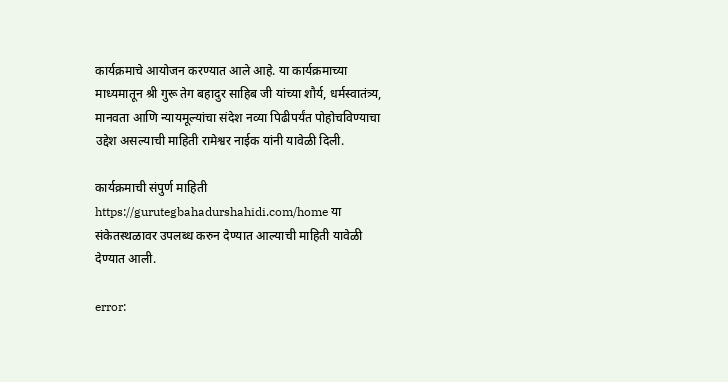कार्यक्रमाचे आयोजन करण्यात आले आहे. या कार्यक्रमाच्या माध्यमातून श्री गुरू तेग बहादुर साहिब जी यांच्या शौर्य, धर्मस्वातंत्र्य, मानवता आणि न्यायमूल्यांचा संदेश नव्या पिढीपर्यंत पोहोचविण्याचा उद्देश असल्याची माहिती रामेश्वर नाईक यांनी यावेळी दिली.

कार्यक्रमाची संपुर्ण माहिती https://gurutegbahadurshahidi.com/home या संकेतस्थळावर उपलब्ध करुन देण्यात आल्याची माहिती यावेळी देण्यात आली.

error: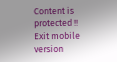Content is protected !!
Exit mobile version